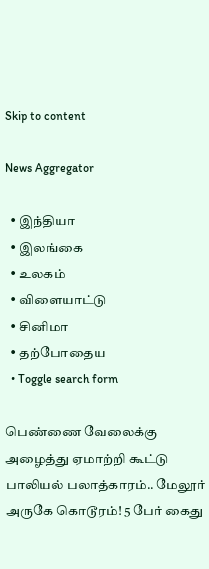Skip to content

News Aggregator

  • இந்தியா
  • இலங்கை
  • உலகம்
  • விளையாட்டு
  • சினிமா
  • தற்போதைய
  • Toggle search form

பெண்ணை வேலைக்கு அழைத்து ஏமாற்றி கூட்டு பாலியல் பலாத்காரம்.. மேலூர் அருகே கொடூரம்! 5 பேர் கைது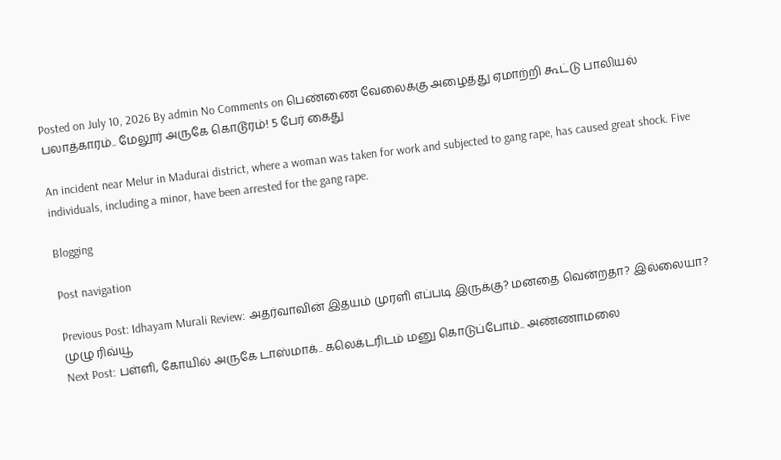Posted on July 10, 2026 By admin No Comments on பெண்ணை வேலைக்கு அழைத்து ஏமாற்றி கூட்டு பாலியல் பலாத்காரம்.. மேலூர் அருகே கொடூரம்! 5 பேர் கைது

An incident near Melur in Madurai district, where a woman was taken for work and subjected to gang rape, has caused great shock. Five individuals, including a minor, have been arrested for the gang rape.

Blogging

Post navigation

Previous Post: Idhayam Murali Review: அதர்வாவின் இதயம் முரளி எப்படி இருக்கு? மனதை வென்றதா? இல்லையா? முழு ரிவ்யூ
Next Post: பள்ளி, கோயில் அருகே டாஸ்மாக்.. கலெக்டரிடம் மனு கொடுப்போம்.. அண்ணாமலை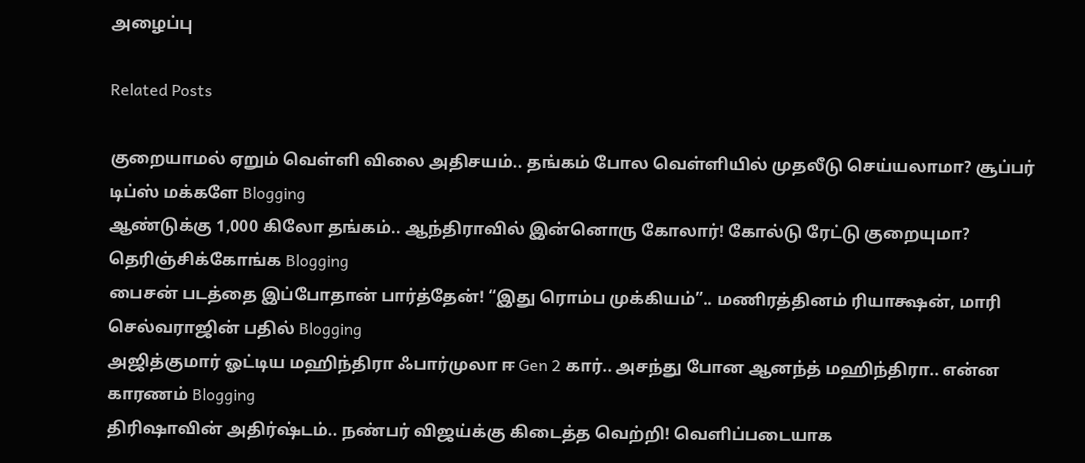அழைப்பு

Related Posts

குறையாமல் ஏறும் வெள்ளி விலை அதிசயம்.. தங்கம் போல வெள்ளியில் முதலீடு செய்யலாமா? சூப்பர் டிப்ஸ் மக்களே Blogging
ஆண்டுக்கு 1,000 கிலோ தங்கம்.. ஆந்திராவில் இன்னொரு கோலார்! கோல்டு ரேட்டு குறையுமா? தெரிஞ்சிக்கோங்க Blogging
பைசன் படத்தை இப்போதான் பார்த்தேன்! “இது ரொம்ப முக்கியம்”.. மணிரத்தினம் ரியாக்ஷன், மாரி செல்வராஜின் பதில் Blogging
அஜித்குமார் ஓட்டிய மஹிந்திரா ஃபார்முலா ஈ Gen 2 கார்.. அசந்து போன ஆனந்த் மஹிந்திரா.. என்ன காரணம் Blogging
திரிஷாவின் அதிர்ஷ்டம்.. நண்பர் விஜய்க்கு கிடைத்த வெற்றி! வெளிப்படையாக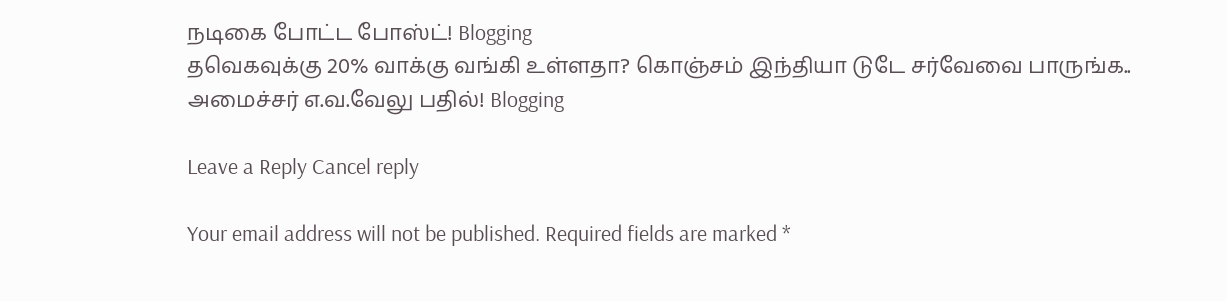நடிகை போட்ட போஸ்ட்! Blogging
தவெகவுக்கு 20% வாக்கு வங்கி உள்ளதா? கொஞ்சம் இந்தியா டுடே சர்வேவை பாருங்க.. அமைச்சர் எ.வ.வேலு பதில்! Blogging

Leave a Reply Cancel reply

Your email address will not be published. Required fields are marked *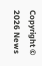Copyright © 2026 News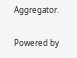Aggregator.

Powered by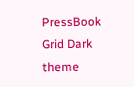PressBook Grid Dark theme